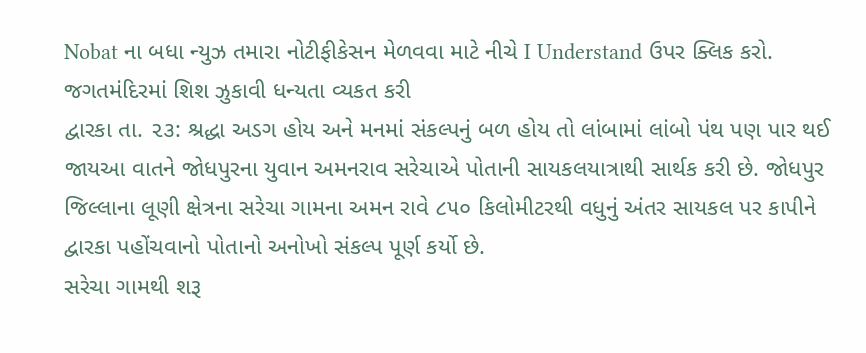Nobat ના બધા ન્યુઝ તમારા નોટીફીકેસન મેળવવા માટે નીચે I Understand ઉપર ક્લિક કરો.
જગતમંદિરમાં શિશ ઝુકાવી ધન્યતા વ્યકત કરી
દ્વારકા તા. ૨૩: શ્રદ્ધા અડગ હોય અને મનમાં સંકલ્પનું બળ હોય તો લાંબામાં લાંબો પંથ પણ પાર થઈ જાયઆ વાતને જોધપુરના યુવાન અમનરાવ સરેચાએ પોતાની સાયકલયાત્રાથી સાર્થક કરી છે. જોધપુર જિલ્લાના લૂણી ક્ષેત્રના સરેચા ગામના અમન રાવે ૮૫૦ કિલોમીટરથી વધુનું અંતર સાયકલ પર કાપીને દ્વારકા પહોંચવાનો પોતાનો અનોખો સંકલ્પ પૂર્ણ કર્યો છે.
સરેચા ગામથી શરૂ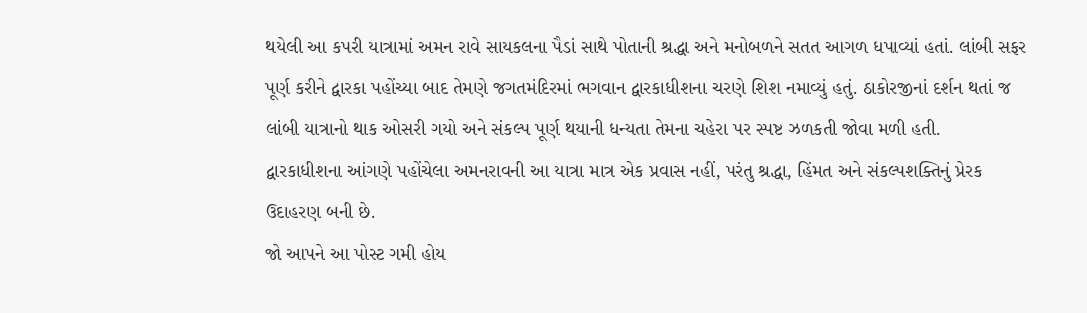થયેલી આ કપરી યાત્રામાં અમન રાવે સાયકલના પૈડાં સાથે પોતાની શ્રદ્ધા અને મનોબળને સતત આગળ ધપાવ્યાં હતાં. લાંબી સફર પૂર્ણ કરીને દ્વારકા પહોંચ્યા બાદ તેમણે જગતમંદિરમાં ભગવાન દ્વારકાધીશના ચરણે શિશ નમાવ્યું હતું. ઠાકોરજીનાં દર્શન થતાં જ લાંબી યાત્રાનો થાક ઓસરી ગયો અને સંકલ્પ પૂર્ણ થયાની ધન્યતા તેમના ચહેરા પર સ્પષ્ટ ઝળકતી જોવા મળી હતી.
દ્વારકાધીશના આંગણે પહોંચેલા અમનરાવની આ યાત્રા માત્ર એક પ્રવાસ નહીં, પરંતુ શ્રદ્ધા, હિંમત અને સંકલ્પશક્તિનું પ્રેરક ઉદાહરણ બની છે.
જો આપને આ પોસ્ટ ગમી હોય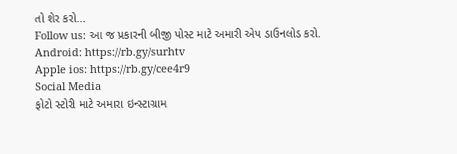તો શેર કરો...
Follow us: આ જ પ્રકારની બીજી પોસ્ટ માટે અમારી એપ ડાઉનલોડ કરો.
Android: https://rb.gy/surhtv
Apple ios: https://rb.gy/cee4r9
Social Media
ફોટો સ્ટોરી માટે અમારા ઇન્સ્ટાગ્રામ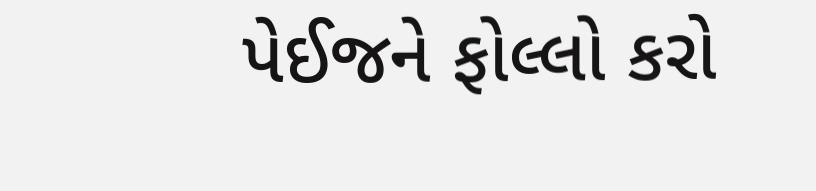પેઈજને ફોલ્લો કરો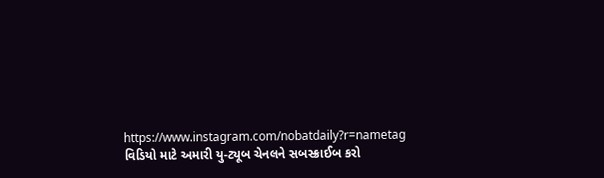https://www.instagram.com/nobatdaily?r=nametag
વિડિયો માટે અમારી યુ-ટ્યૂબ ચેનલને સબસ્ક્રાઈબ કરો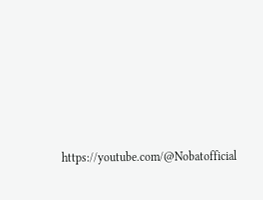https://youtube.com/@Nobatofficial